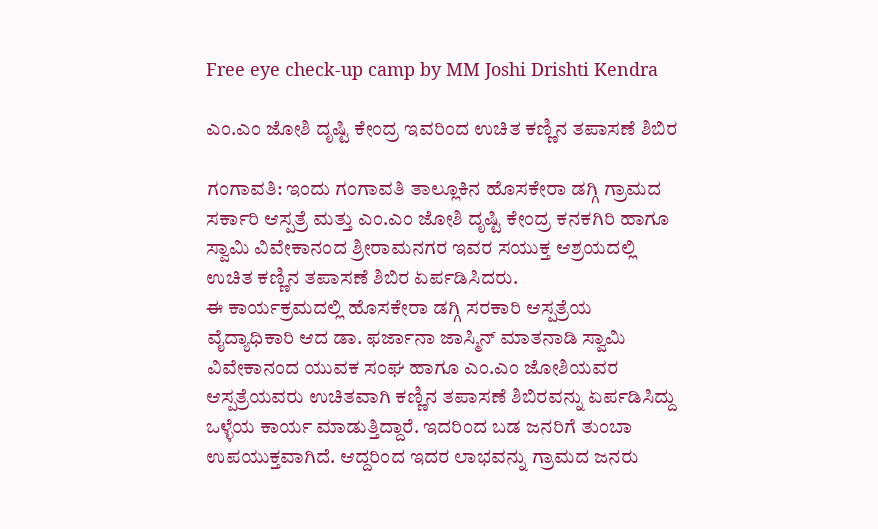Free eye check-up camp by MM Joshi Drishti Kendra

ಎಂ.ಎಂ ಜೋಶಿ ದೃಷ್ಟಿ ಕೇಂದ್ರ ಇವರಿಂದ ಉಚಿತ ಕಣ್ಣಿನ ತಪಾಸಣೆ ಶಿಬಿರ

ಗಂಗಾವತಿ: ಇಂದು ಗಂಗಾವತಿ ತಾಲ್ಲೂಕಿನ ಹೊಸಕೇರಾ ಡಗ್ಗಿ ಗ್ರಾಮದ ಸರ್ಕಾರಿ ಆಸ್ಪತ್ರೆ ಮತ್ತು ಎಂ.ಎಂ ಜೋಶಿ ದೃಷ್ಟಿ ಕೇಂದ್ರ ಕನಕಗಿರಿ ಹಾಗೂ ಸ್ವಾಮಿ ವಿವೇಕಾನಂದ ಶ್ರೀರಾಮನಗರ ಇವರ ಸಯುಕ್ತ ಆಶ್ರಯದಲ್ಲಿ ಉಚಿತ ಕಣ್ಣಿನ ತಪಾಸಣೆ ಶಿಬಿರ ಏರ್ಪಡಿಸಿದರು.
ಈ ಕಾರ್ಯಕ್ರಮದಲ್ಲಿ ಹೊಸಕೇರಾ ಡಗ್ಗಿ ಸರಕಾರಿ ಆಸ್ಪತ್ರೆಯ ವೈದ್ಯಾಧಿಕಾರಿ ಆದ ಡಾ. ಫರ್ಜಾನಾ ಜಾಸ್ಮಿನ್ ಮಾತನಾಡಿ ಸ್ವಾಮಿ ವಿವೇಕಾನಂದ ಯುವಕ ಸಂಘ ಹಾಗೂ ಎಂ.ಎಂ ಜೋಶಿಯವರ ಆಸ್ಪತ್ರೆಯವರು ಉಚಿತವಾಗಿ ಕಣ್ಣಿನ ತಪಾಸಣೆ ಶಿಬಿರವನ್ನು ಏರ್ಪಡಿಸಿದ್ದು ಒಳ್ಳೆಯ ಕಾರ್ಯ ಮಾಡುತ್ತಿದ್ದಾರೆ. ಇದರಿಂದ ಬಡ ಜನರಿಗೆ ತುಂಬಾ ಉಪಯುಕ್ತವಾಗಿದೆ. ಆದ್ದರಿಂದ ಇದರ ಲಾಭವನ್ನು ಗ್ರಾಮದ ಜನರು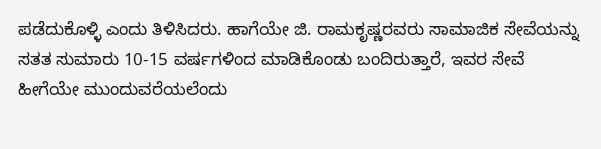ಪಡೆದುಕೊಳ್ಳಿ ಎಂದು ತಿಳಿಸಿದರು. ಹಾಗೆಯೇ ಜಿ. ರಾಮಕೃಷ್ಣರವರು ಸಾಮಾಜಿಕ ಸೇವೆಯನ್ನು ಸತತ ಸುಮಾರು 10-15 ವರ್ಷಗಳಿಂದ ಮಾಡಿಕೊಂಡು ಬಂದಿರುತ್ತಾರೆ, ಇವರ ಸೇವೆ ಹೀಗೆಯೇ ಮುಂದುವರೆಯಲೆಂದು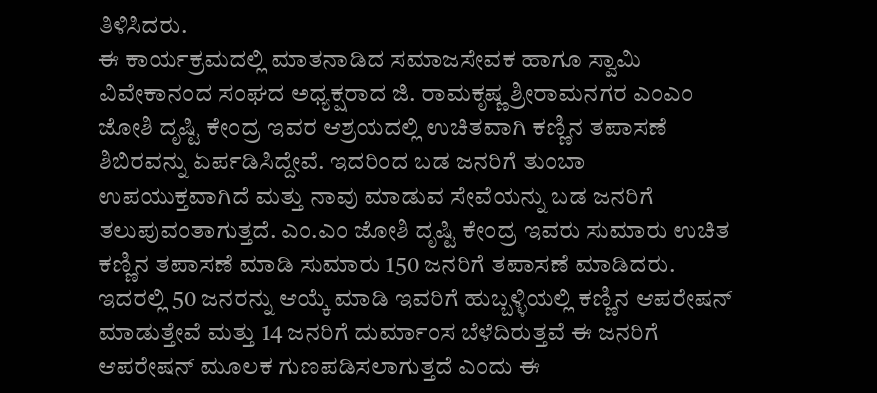ತಿಳಿಸಿದರು.
ಈ ಕಾರ್ಯಕ್ರಮದಲ್ಲಿ ಮಾತನಾಡಿದ ಸಮಾಜಸೇವಕ ಹಾಗೂ ಸ್ವಾಮಿ ವಿವೇಕಾನಂದ ಸಂಘದ ಅಧ್ಯಕ್ಷರಾದ ಜಿ. ರಾಮಕೃಷ್ಣ ಶ್ರೀರಾಮನಗರ ಎಂಎಂ ಜೋಶಿ ದೃಷ್ಟಿ ಕೇಂದ್ರ ಇವರ ಆಶ್ರಯದಲ್ಲಿ ಉಚಿತವಾಗಿ ಕಣ್ಣಿನ ತಪಾಸಣೆ ಶಿಬಿರವನ್ನು ಏರ್ಪಡಿಸಿದ್ದೇವೆ. ಇದರಿಂದ ಬಡ ಜನರಿಗೆ ತುಂಬಾ ಉಪಯುಕ್ತವಾಗಿದೆ ಮತ್ತು ನಾವು ಮಾಡುವ ಸೇವೆಯನ್ನು ಬಡ ಜನರಿಗೆ ತಲುಪುವಂತಾಗುತ್ತದೆ. ಎಂ.ಎಂ ಜೋಶಿ ದೃಷ್ಟಿ ಕೇಂದ್ರ ಇವರು ಸುಮಾರು ಉಚಿತ ಕಣ್ಣಿನ ತಪಾಸಣೆ ಮಾಡಿ ಸುಮಾರು 150 ಜನರಿಗೆ ತಪಾಸಣೆ ಮಾಡಿದರು. ಇದರಲ್ಲಿ 50 ಜನರನ್ನು ಆಯ್ಕೆ ಮಾಡಿ ಇವರಿಗೆ ಹುಬ್ಬಳ್ಳಿಯಲ್ಲಿ ಕಣ್ಣಿನ ಆಪರೇಷನ್ ಮಾಡುತ್ತೇವೆ ಮತ್ತು 14 ಜನರಿಗೆ ದುರ್ಮಾಂಸ ಬೆಳೆದಿರುತ್ತವೆ ಈ ಜನರಿಗೆ ಆಪರೇಷನ್ ಮೂಲಕ ಗುಣಪಡಿಸಲಾಗುತ್ತದೆ ಎಂದು ಈ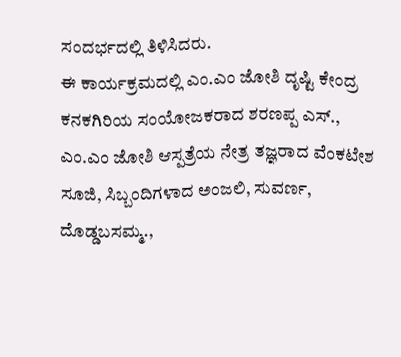ಸಂದರ್ಭದಲ್ಲಿ ತಿಳಿಸಿದರು.
ಈ ಕಾರ್ಯಕ್ರಮದಲ್ಲಿ ಎಂ.ಎಂ ಜೋಶಿ ದೃಷ್ಟಿ ಕೇಂದ್ರ ಕನಕಗಿರಿಯ ಸಂಯೋಜಕರಾದ ಶರಣಪ್ಪ ಎಸ್., ಎಂ.ಎಂ ಜೋಶಿ ಆಸ್ಪತ್ರೆಯ ನೇತ್ರ ತಜ್ಞರಾದ ವೆಂಕಟೇಶ ಸೂಜಿ, ಸಿಬ್ಬಂದಿಗಳಾದ ಅಂಜಲಿ, ಸುವರ್ಣ, ದೊಡ್ಡಬಸಮ್ಮ.,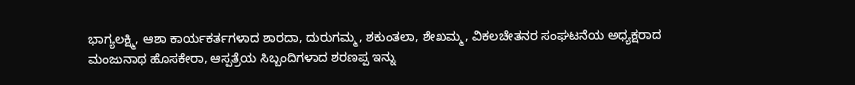ಭಾಗ್ಯಲಕ್ಷ್ಮಿ, ಆಶಾ ಕಾರ್ಯಕರ್ತಗಳಾದ ಶಾರದಾ, ದುರುಗಮ್ಮ, ಶಕುಂತಲಾ, ಶೇಖಮ್ಮ, ವಿಕಲಚೇತನರ ಸಂಘಟನೆಯ ಅಧ್ಯಕ್ಷರಾದ ಮಂಜುನಾಥ ಹೊಸಕೇರಾ, ಆಸ್ಪತ್ರೆಯ ಸಿಬ್ಬಂದಿಗಳಾದ ಶರಣಪ್ಪ ಇನ್ನು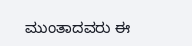ಮುಂತಾದವರು ಈ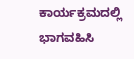ಕಾರ್ಯಕ್ರಮದಲ್ಲಿ ಭಾಗವಹಿಸಿ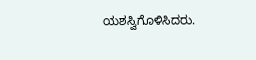ಯಶಸ್ವಿಗೊಳಿಸಿದರು.